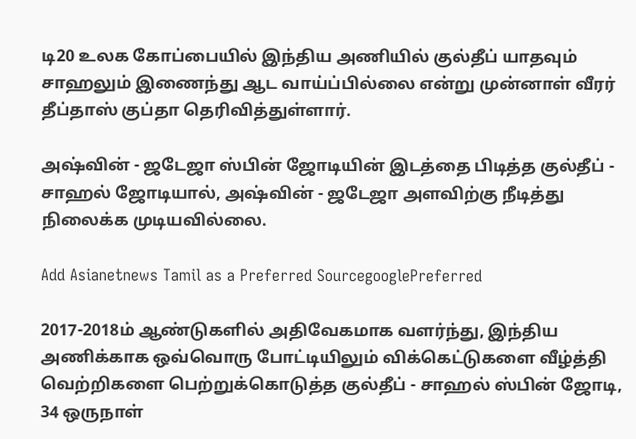டி20 உலக கோப்பையில் இந்திய அணியில் குல்தீப் யாதவும் சாஹலும் இணைந்து ஆட வாய்ப்பில்லை என்று முன்னாள் வீரர் தீப்தாஸ் குப்தா தெரிவித்துள்ளார்.

அஷ்வின் - ஜடேஜா ஸ்பின் ஜோடியின் இடத்தை பிடித்த குல்தீப் - சாஹல் ஜோடியால், அஷ்வின் - ஜடேஜா அளவிற்கு நீடித்து நிலைக்க முடியவில்லை.

Add Asianetnews Tamil as a Preferred SourcegooglePreferred

2017-2018ம் ஆண்டுகளில் அதிவேகமாக வளர்ந்து, இந்திய அணிக்காக ஒவ்வொரு போட்டியிலும் விக்கெட்டுகளை வீழ்த்தி வெற்றிகளை பெற்றுக்கொடுத்த குல்தீப் - சாஹல் ஸ்பின் ஜோடி, 34 ஒருநாள்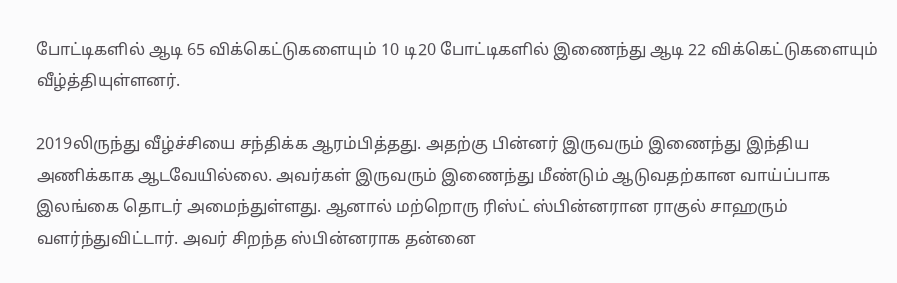போட்டிகளில் ஆடி 65 விக்கெட்டுகளையும் 10 டி20 போட்டிகளில் இணைந்து ஆடி 22 விக்கெட்டுகளையும் வீழ்த்தியுள்ளனர்.

2019லிருந்து வீழ்ச்சியை சந்திக்க ஆரம்பித்தது. அதற்கு பின்னர் இருவரும் இணைந்து இந்திய அணிக்காக ஆடவேயில்லை. அவர்கள் இருவரும் இணைந்து மீண்டும் ஆடுவதற்கான வாய்ப்பாக இலங்கை தொடர் அமைந்துள்ளது. ஆனால் மற்றொரு ரிஸ்ட் ஸ்பின்னரான ராகுல் சாஹரும் வளர்ந்துவிட்டார். அவர் சிறந்த ஸ்பின்னராக தன்னை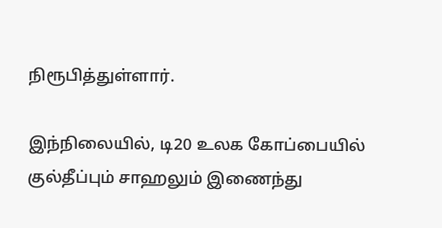நிரூபித்துள்ளார்.

இந்நிலையில், டி20 உலக கோப்பையில் குல்தீப்பும் சாஹலும் இணைந்து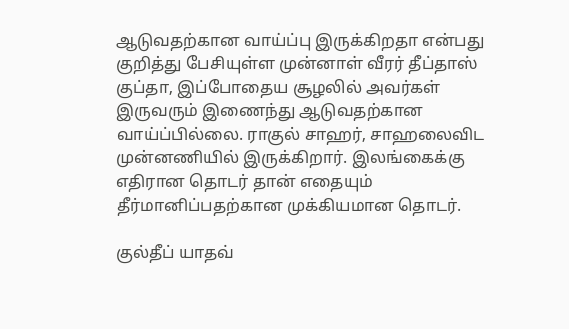ஆடுவதற்கான வாய்ப்பு இருக்கிறதா என்பது குறித்து பேசியுள்ள முன்னாள் வீரர் தீப்தாஸ் குப்தா, இப்போதைய சூழலில் அவர்கள் இருவரும் இணைந்து ஆடுவதற்கான வாய்ப்பில்லை. ராகுல் சாஹர், சாஹலைவிட முன்னணியில் இருக்கிறார். இலங்கைக்கு எதிரான தொடர் தான் எதையும் தீர்மானிப்பதற்கான முக்கியமான தொடர்.

குல்தீப் யாதவ்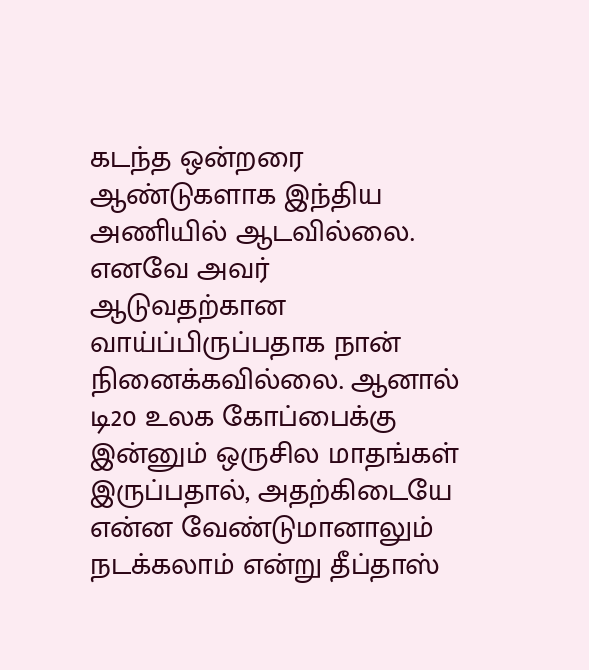கடந்த ஒன்றரை ஆண்டுகளாக இந்திய அணியில் ஆடவில்லை. எனவே அவர் ஆடுவதற்கான வாய்ப்பிருப்பதாக நான் நினைக்கவில்லை. ஆனால் டி20 உலக கோப்பைக்கு இன்னும் ஒருசில மாதங்கள் இருப்பதால், அதற்கிடையே என்ன வேண்டுமானாலும் நடக்கலாம் என்று தீப்தாஸ்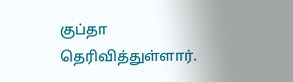குப்தா தெரிவித்துள்ளார்.